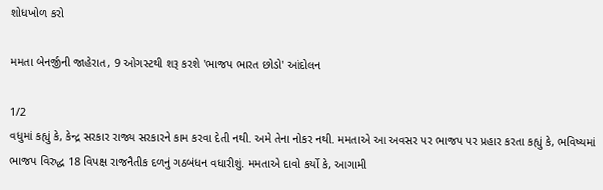શોધખોળ કરો

મમતા બેનર્જીની જાહેરાત, 9 ઓગસ્ટથી શરૂ કરશે 'ભાજપ ભારત છોડો' આંદોલન

1/2
વધુમાં કહ્યું કે, કેન્દ્ર સરકાર રાજ્ય સરકારને કામ કરવા દેતી નથી. અમે તેના નોકર નથી. મમતાએ આ અવસર પર ભાજપ પર પ્રહાર કરતા કહ્યું કે, ભવિષ્યમાં ભાજપ વિરુદ્ધ 18 વિપક્ષ રાજનૈતીક દળનું ગઠબંધન વધારીશું. મમતાએ દાવો કર્યો કે, આગામી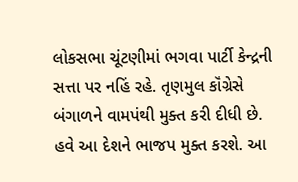લોકસભા ચૂંટણીમાં ભગવા પાર્ટી કેન્દ્રની સત્તા પર નહિં રહે. તૃણમુલ કૉંગ્રેસે બંગાળને વામપંથી મુક્ત કરી દીધી છે. હવે આ દેશને ભાજપ મુક્ત કરશે. આ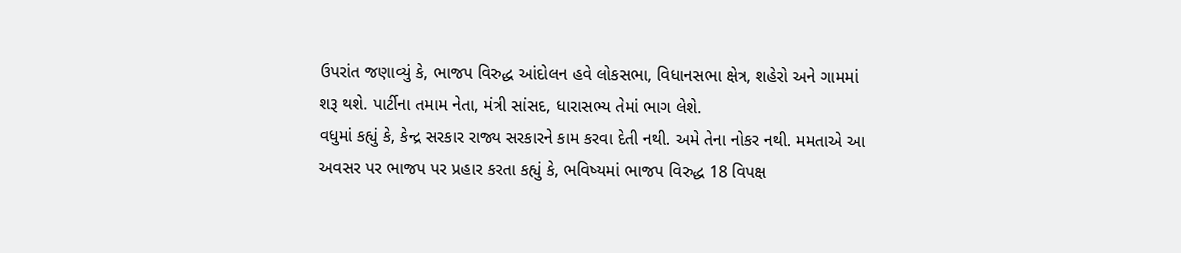ઉપરાંત જણાવ્યું કે, ભાજપ વિરુદ્ધ આંદોલન હવે લોકસભા, વિધાનસભા ક્ષેત્ર, શહેરો અને ગામમાં શરૂ થશે. પાર્ટીના તમામ નેતા, મંત્રી સાંસદ, ધારાસભ્ય તેમાં ભાગ લેશે.
વધુમાં કહ્યું કે, કેન્દ્ર સરકાર રાજ્ય સરકારને કામ કરવા દેતી નથી. અમે તેના નોકર નથી. મમતાએ આ અવસર પર ભાજપ પર પ્રહાર કરતા કહ્યું કે, ભવિષ્યમાં ભાજપ વિરુદ્ધ 18 વિપક્ષ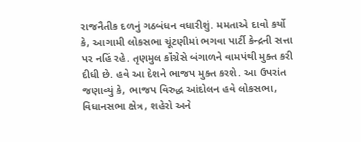રાજનૈતીક દળનું ગઠબંધન વધારીશું. મમતાએ દાવો કર્યો કે, આગામી લોકસભા ચૂંટણીમાં ભગવા પાર્ટી કેન્દ્રની સત્તા પર નહિં રહે. તૃણમુલ કૉંગ્રેસે બંગાળને વામપંથી મુક્ત કરી દીધી છે. હવે આ દેશને ભાજપ મુક્ત કરશે. આ ઉપરાંત જણાવ્યું કે, ભાજપ વિરુદ્ધ આંદોલન હવે લોકસભા, વિધાનસભા ક્ષેત્ર, શહેરો અને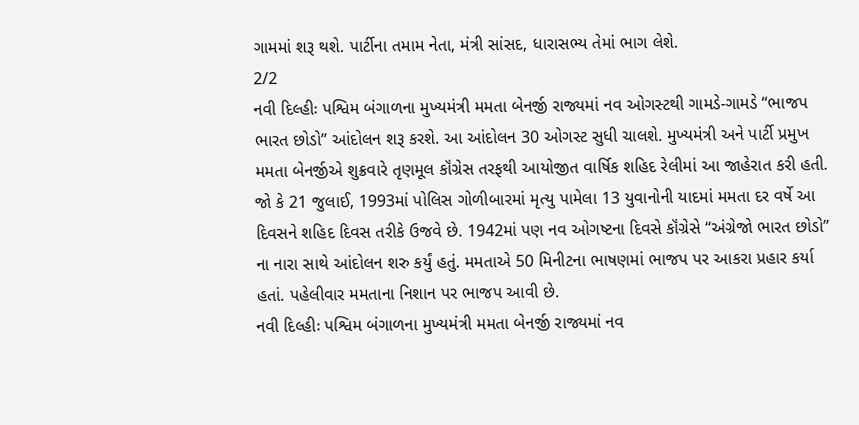ગામમાં શરૂ થશે. પાર્ટીના તમામ નેતા, મંત્રી સાંસદ, ધારાસભ્ય તેમાં ભાગ લેશે.
2/2
નવી દિલ્હીઃ પશ્વિમ બંગાળના મુખ્યમંત્રી મમતા બેનર્જી રાજ્યમાં નવ ઓગસ્ટથી ગામડે-ગામડે “ભાજપ ભારત છોડો” આંદોલન શરૂ કરશે. આ આંદોલન 30 ઓગસ્ટ સુધી ચાલશે. મુખ્યમંત્રી અને પાર્ટી પ્રમુખ મમતા બેનર્જીએ શુક્રવારે તૃણમૂલ કૉંગ્રેસ તરફથી આયોજીત વાર્ષિક શહિદ રેલીમાં આ જાહેરાત કરી હતી. જો કે 21 જુલાઈ, 1993માં પોલિસ ગોળીબારમાં મૃત્યુ પામેલા 13 યુવાનોની યાદમાં મમતા દર વર્ષે આ દિવસને શહિદ દિવસ તરીકે ઉજવે છે. 1942માં પણ નવ ઓગષ્ટના દિવસે કૉંગ્રેસે “અંગ્રેજો ભારત છોડો’’ ના નારા સાથે આંદોલન શરુ કર્યું હતું. મમતાએ 50 મિનીટના ભાષણમાં ભાજપ પર આકરા પ્રહાર કર્યા હતાં. પહેલીવાર મમતાના નિશાન પર ભાજપ આવી છે.
નવી દિલ્હીઃ પશ્વિમ બંગાળના મુખ્યમંત્રી મમતા બેનર્જી રાજ્યમાં નવ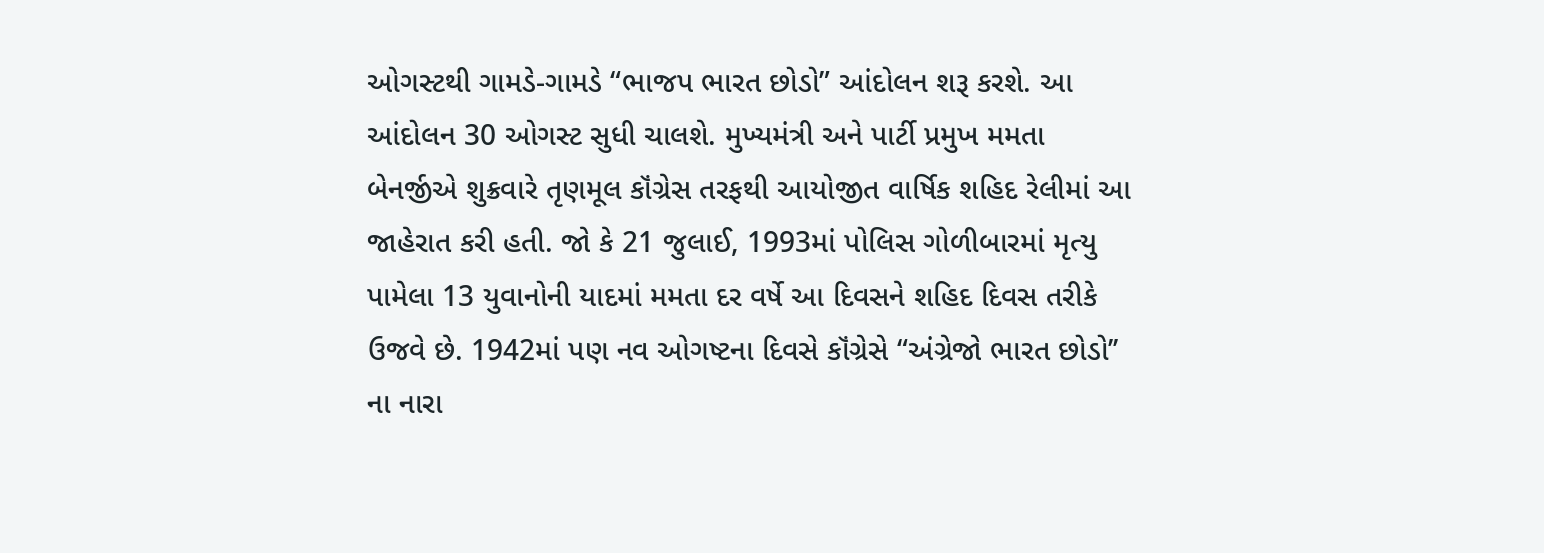ઓગસ્ટથી ગામડે-ગામડે “ભાજપ ભારત છોડો” આંદોલન શરૂ કરશે. આ આંદોલન 30 ઓગસ્ટ સુધી ચાલશે. મુખ્યમંત્રી અને પાર્ટી પ્રમુખ મમતા બેનર્જીએ શુક્રવારે તૃણમૂલ કૉંગ્રેસ તરફથી આયોજીત વાર્ષિક શહિદ રેલીમાં આ જાહેરાત કરી હતી. જો કે 21 જુલાઈ, 1993માં પોલિસ ગોળીબારમાં મૃત્યુ પામેલા 13 યુવાનોની યાદમાં મમતા દર વર્ષે આ દિવસને શહિદ દિવસ તરીકે ઉજવે છે. 1942માં પણ નવ ઓગષ્ટના દિવસે કૉંગ્રેસે “અંગ્રેજો ભારત છોડો’’ ના નારા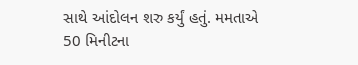સાથે આંદોલન શરુ કર્યું હતું. મમતાએ 50 મિનીટના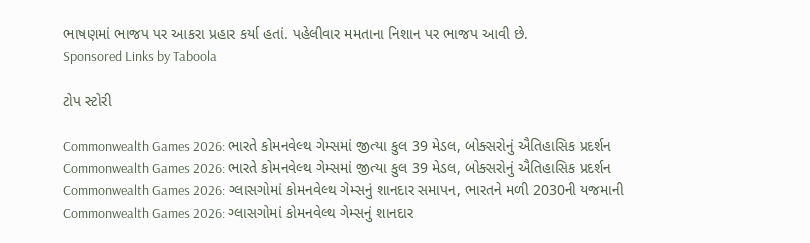ભાષણમાં ભાજપ પર આકરા પ્રહાર કર્યા હતાં. પહેલીવાર મમતાના નિશાન પર ભાજપ આવી છે.
Sponsored Links by Taboola

ટોપ સ્ટોરી

Commonwealth Games 2026: ભારતે કોમનવેલ્થ ગેમ્સમાં જીત્યા કુલ 39 મેડલ, બોક્સરોનું ઐતિહાસિક પ્રદર્શન
Commonwealth Games 2026: ભારતે કોમનવેલ્થ ગેમ્સમાં જીત્યા કુલ 39 મેડલ, બોક્સરોનું ઐતિહાસિક પ્રદર્શન
Commonwealth Games 2026: ગ્લાસગોમાં કોમનવેલ્થ ગેમ્સનું શાનદાર સમાપન, ભારતને મળી 2030ની યજમાની
Commonwealth Games 2026: ગ્લાસગોમાં કોમનવેલ્થ ગેમ્સનું શાનદાર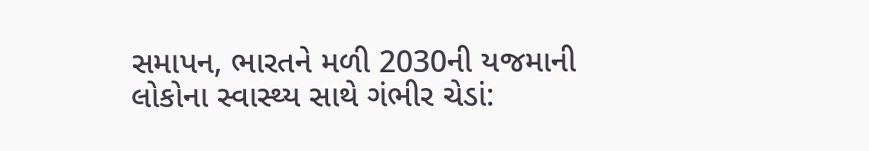સમાપન, ભારતને મળી 2030ની યજમાની
લોકોના સ્વાસ્થ્ય સાથે ગંભીર ચેડાં: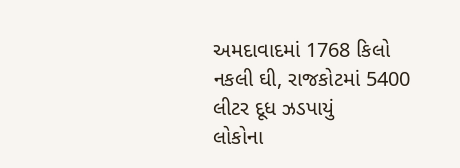અમદાવાદમાં 1768 કિલો નકલી ઘી, રાજકોટમાં 5400 લીટર દૂધ ઝડપાયું
લોકોના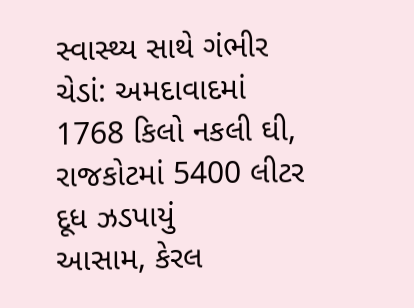સ્વાસ્થ્ય સાથે ગંભીર ચેડાં: અમદાવાદમાં 1768 કિલો નકલી ઘી, રાજકોટમાં 5400 લીટર દૂધ ઝડપાયું
આસામ, કેરલ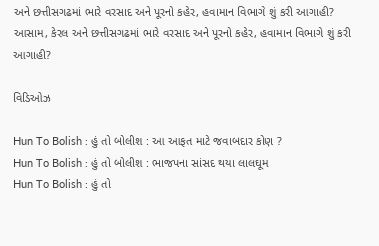અને છત્તીસગઢમાં ભારે વરસાદ અને પૂરનો કહેર, હવામાન વિભાગે શું કરી આગાહી?
આસામ, કેરલ અને છત્તીસગઢમાં ભારે વરસાદ અને પૂરનો કહેર, હવામાન વિભાગે શું કરી આગાહી?

વિડિઓઝ

Hun To Bolish : હું તો બોલીશ : આ આફત માટે જવાબદાર કોણ ?
Hun To Bolish : હું તો બોલીશ : ભાજપના સાંસદ થયા લાલઘૂમ
Hun To Bolish : હું તો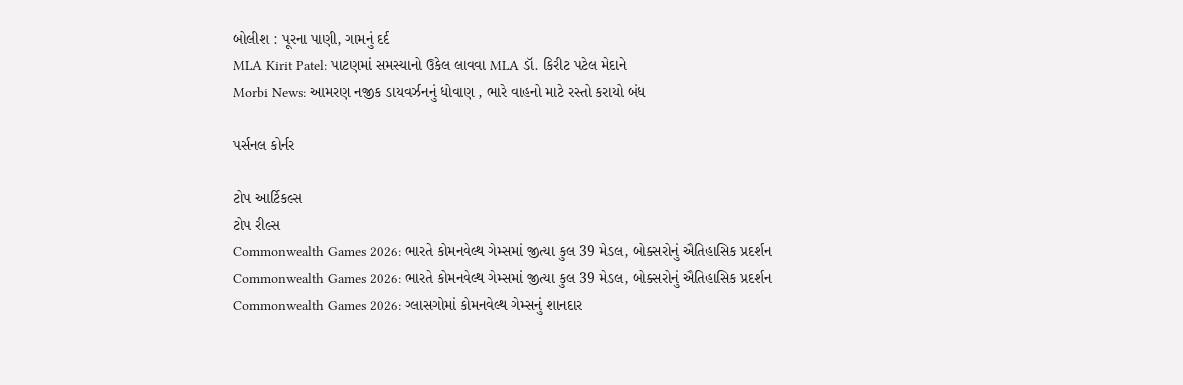બોલીશ : પૂરના પાણી, ગામનું દર્દ
MLA Kirit Patel: પાટણમાં સમસ્યાનો ઉકેલ લાવવા MLA ડૉ. કિરીટ પટેલ મેદાને
Morbi News: આમરણ નજીક ડાયવર્ઝનનું ધોવાણ , ભારે વાહનો માટે રસ્તો કરાયો બંધ

પર્સનલ કોર્નર

ટોપ આર્ટિકલ્સ
ટોપ રીલ્સ
Commonwealth Games 2026: ભારતે કોમનવેલ્થ ગેમ્સમાં જીત્યા કુલ 39 મેડલ, બોક્સરોનું ઐતિહાસિક પ્રદર્શન
Commonwealth Games 2026: ભારતે કોમનવેલ્થ ગેમ્સમાં જીત્યા કુલ 39 મેડલ, બોક્સરોનું ઐતિહાસિક પ્રદર્શન
Commonwealth Games 2026: ગ્લાસગોમાં કોમનવેલ્થ ગેમ્સનું શાનદાર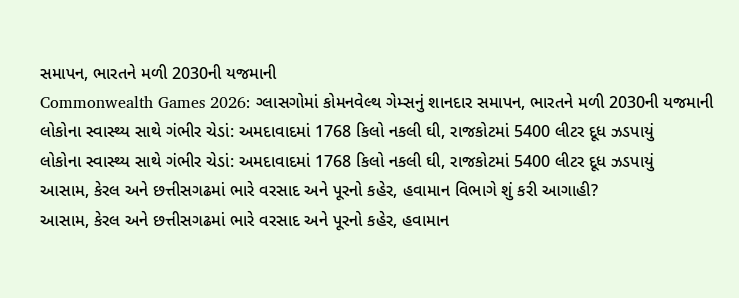સમાપન, ભારતને મળી 2030ની યજમાની
Commonwealth Games 2026: ગ્લાસગોમાં કોમનવેલ્થ ગેમ્સનું શાનદાર સમાપન, ભારતને મળી 2030ની યજમાની
લોકોના સ્વાસ્થ્ય સાથે ગંભીર ચેડાં: અમદાવાદમાં 1768 કિલો નકલી ઘી, રાજકોટમાં 5400 લીટર દૂધ ઝડપાયું
લોકોના સ્વાસ્થ્ય સાથે ગંભીર ચેડાં: અમદાવાદમાં 1768 કિલો નકલી ઘી, રાજકોટમાં 5400 લીટર દૂધ ઝડપાયું
આસામ, કેરલ અને છત્તીસગઢમાં ભારે વરસાદ અને પૂરનો કહેર, હવામાન વિભાગે શું કરી આગાહી?
આસામ, કેરલ અને છત્તીસગઢમાં ભારે વરસાદ અને પૂરનો કહેર, હવામાન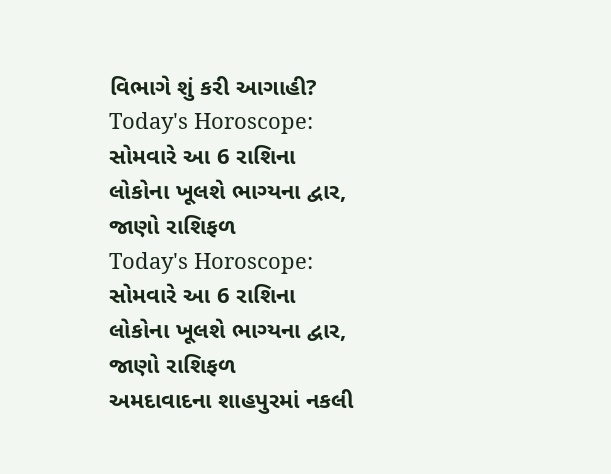વિભાગે શું કરી આગાહી?
Today's Horoscope: સોમવારે આ 6 રાશિના લોકોના ખૂલશે ભાગ્યના દ્વાર, જાણો રાશિફળ
Today's Horoscope: સોમવારે આ 6 રાશિના લોકોના ખૂલશે ભાગ્યના દ્વાર, જાણો રાશિફળ
અમદાવાદના શાહપુરમાં નકલી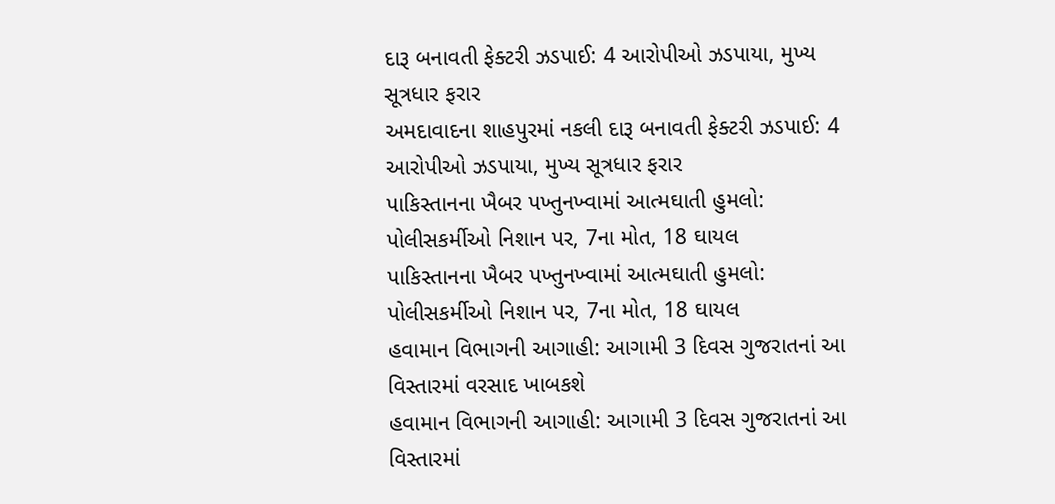દારૂ બનાવતી ફેક્ટરી ઝડપાઈ: 4 આરોપીઓ ઝડપાયા, મુખ્ય સૂત્રધાર ફરાર
અમદાવાદના શાહપુરમાં નકલી દારૂ બનાવતી ફેક્ટરી ઝડપાઈ: 4 આરોપીઓ ઝડપાયા, મુખ્ય સૂત્રધાર ફરાર
પાકિસ્તાનના ખૈબર પખ્તુનખ્વામાં આત્મઘાતી હુમલો: પોલીસકર્મીઓ નિશાન પર, 7ના મોત, 18 ઘાયલ
પાકિસ્તાનના ખૈબર પખ્તુનખ્વામાં આત્મઘાતી હુમલો: પોલીસકર્મીઓ નિશાન પર, 7ના મોત, 18 ઘાયલ
હવામાન વિભાગની આગાહી: આગામી 3 દિવસ ગુજરાતનાં આ વિસ્તારમાં વરસાદ ખાબકશે
હવામાન વિભાગની આગાહી: આગામી 3 દિવસ ગુજરાતનાં આ વિસ્તારમાં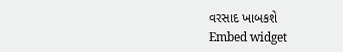વરસાદ ખાબકશે
Embed widget